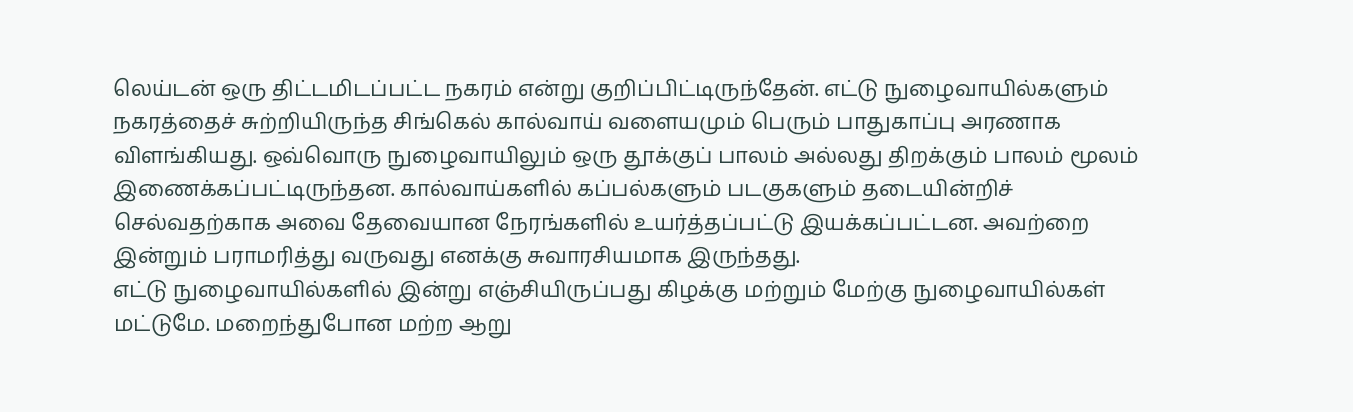லெய்டன் ஒரு திட்டமிடப்பட்ட நகரம் என்று குறிப்பிட்டிருந்தேன். எட்டு நுழைவாயில்களும் நகரத்தைச் சுற்றியிருந்த சிங்கெல் கால்வாய் வளையமும் பெரும் பாதுகாப்பு அரணாக விளங்கியது. ஒவ்வொரு நுழைவாயிலும் ஒரு தூக்குப் பாலம் அல்லது திறக்கும் பாலம் மூலம் இணைக்கப்பட்டிருந்தன. கால்வாய்களில் கப்பல்களும் படகுகளும் தடையின்றிச் செல்வதற்காக அவை தேவையான நேரங்களில் உயர்த்தப்பட்டு இயக்கப்பட்டன. அவற்றை இன்றும் பராமரித்து வருவது எனக்கு சுவாரசியமாக இருந்தது.
எட்டு நுழைவாயில்களில் இன்று எஞ்சியிருப்பது கிழக்கு மற்றும் மேற்கு நுழைவாயில்கள் மட்டுமே. மறைந்துபோன மற்ற ஆறு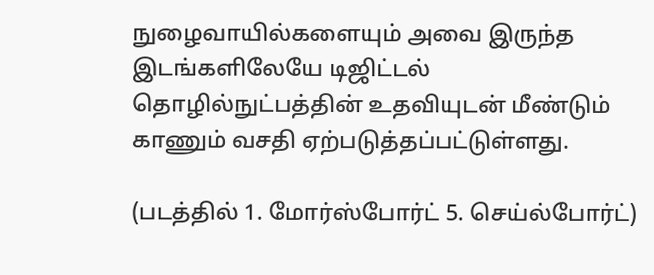நுழைவாயில்களையும் அவை இருந்த இடங்களிலேயே டிஜிட்டல் தொழில்நுட்பத்தின் உதவியுடன் மீண்டும் காணும் வசதி ஏற்படுத்தப்பட்டுள்ளது.

(படத்தில் 1. மோர்ஸ்போர்ட் 5. செய்ல்போர்ட்)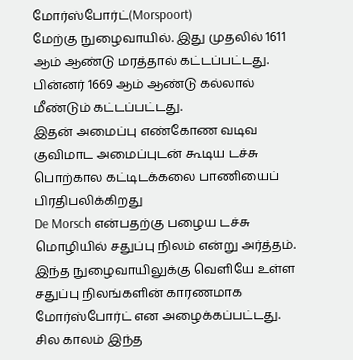மோர்ஸ்போர்ட்(Morspoort)
மேற்கு நுழைவாயில். இது முதலில் 1611 ஆம் ஆண்டு மரத்தால் கட்டப்பட்டது. பின்னர் 1669 ஆம் ஆண்டு கல்லால் மீண்டும் கட்டப்பட்டது.
இதன் அமைப்பு எண்கோண வடிவ குவிமாட அமைப்புடன் கூடிய டச்சு பொற்கால கட்டிடக்கலை பாணியைப் பிரதிபலிக்கிறது
De Morsch என்பதற்கு பழைய டச்சு மொழியில் சதுப்பு நிலம் என்று அர்த்தம். இந்த நுழைவாயிலுக்கு வெளியே உள்ள சதுப்பு நிலங்களின் காரணமாக மோர்ஸ்போர்ட் என அழைக்கப்பட்டது.
சில காலம் இந்த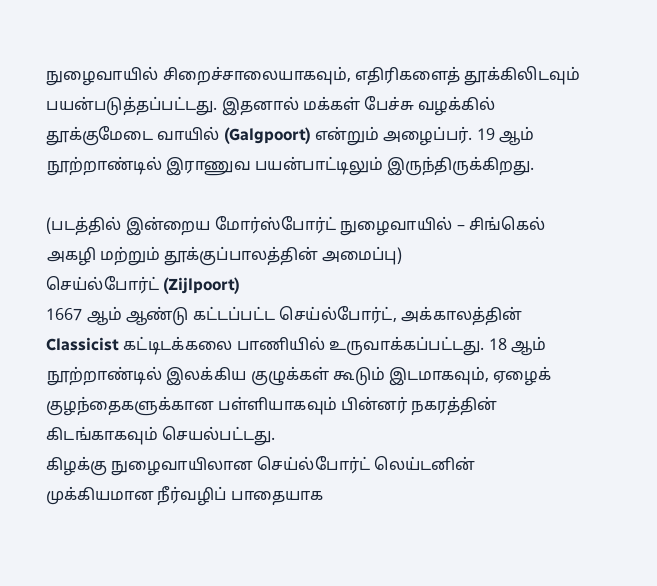நுழைவாயில் சிறைச்சாலையாகவும், எதிரிகளைத் தூக்கிலிடவும் பயன்படுத்தப்பட்டது. இதனால் மக்கள் பேச்சு வழக்கில் தூக்குமேடை வாயில் (Galgpoort) என்றும் அழைப்பர். 19 ஆம் நூற்றாண்டில் இராணுவ பயன்பாட்டிலும் இருந்திருக்கிறது.

(படத்தில் இன்றைய மோர்ஸ்போர்ட் நுழைவாயில் – சிங்கெல் அகழி மற்றும் தூக்குப்பாலத்தின் அமைப்பு)
செய்ல்போர்ட் (Zijlpoort)
1667 ஆம் ஆண்டு கட்டப்பட்ட செய்ல்போர்ட், அக்காலத்தின் Classicist கட்டிடக்கலை பாணியில் உருவாக்கப்பட்டது. 18 ஆம் நூற்றாண்டில் இலக்கிய குழுக்கள் கூடும் இடமாகவும், ஏழைக் குழந்தைகளுக்கான பள்ளியாகவும் பின்னர் நகரத்தின் கிடங்காகவும் செயல்பட்டது.
கிழக்கு நுழைவாயிலான செய்ல்போர்ட் லெய்டனின் முக்கியமான நீர்வழிப் பாதையாக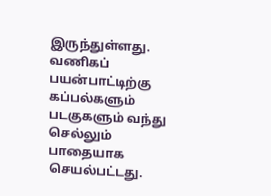இருந்துள்ளது. வணிகப் பயன்பாட்டிற்கு கப்பல்களும் படகுகளும் வந்து செல்லும் பாதையாக செயல்பட்டது.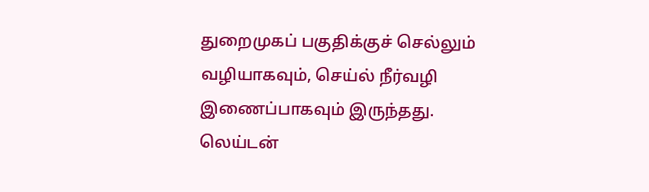துறைமுகப் பகுதிக்குச் செல்லும் வழியாகவும், செய்ல் நீர்வழி இணைப்பாகவும் இருந்தது. லெய்டன்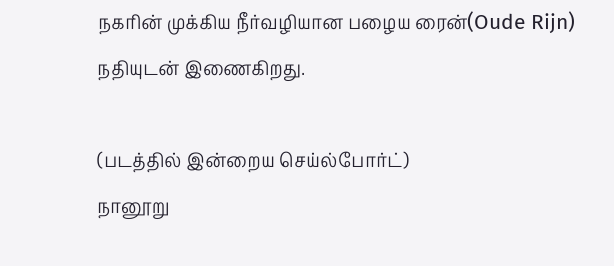நகரின் முக்கிய நீர்வழியான பழைய ரைன்(Oude Rijn) நதியுடன் இணைகிறது.

(படத்தில் இன்றைய செய்ல்போர்ட்)
நானூறு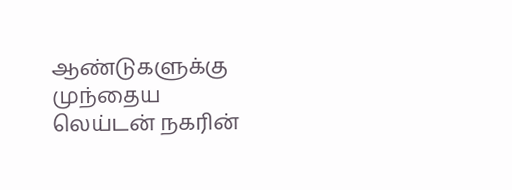ஆண்டுகளுக்கு முந்தைய லெய்டன் நகரின்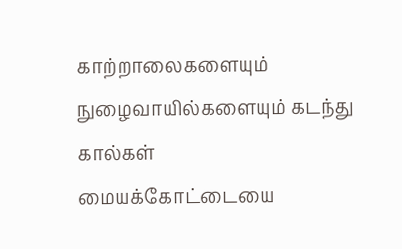காற்றாலைகளையும் நுழைவாயில்களையும் கடந்து கால்கள் மையக்கோட்டையை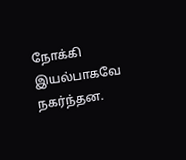நோக்கி இயல்பாகவே நகர்ந்தன.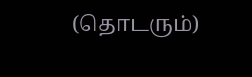(தொடரும்)